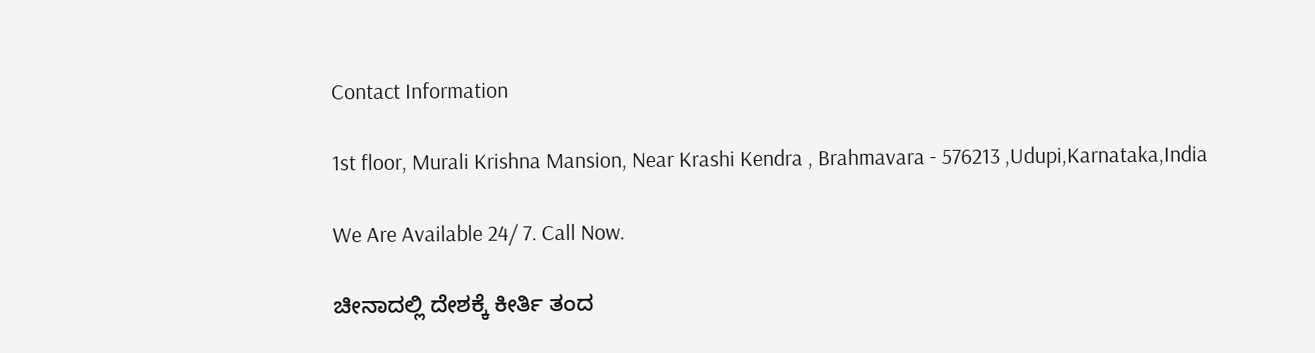Contact Information

1st floor, Murali Krishna Mansion, Near Krashi Kendra , Brahmavara - 576213 ,Udupi,Karnataka,India

We Are Available 24/ 7. Call Now.

ಚೀನಾದಲ್ಲಿ ದೇಶಕ್ಕೆ ಕೀರ್ತಿ ತಂದ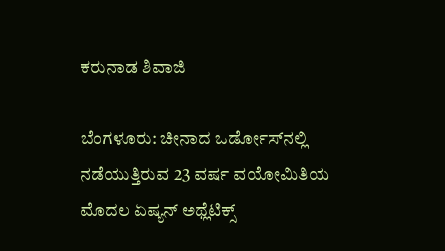ಕರುನಾಡ ಶಿವಾಜಿ

ಬೆಂಗಳೂರು: ಚೀನಾದ ಒರ್ಡೋಸ್‌ನಲ್ಲಿ ನಡೆಯುತ್ತಿರುವ 23 ವರ್ಷ ವಯೋಮಿತಿಯ ಮೊದಲ ಏಷ್ಯನ್‌ ಅಥ್ಲೆಟಿಕ್ಸ್‌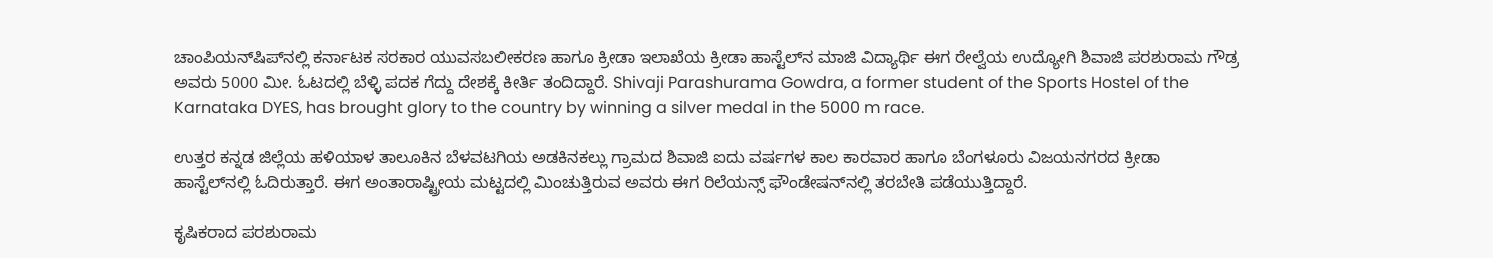ಚಾಂಪಿಯನ್‌ಷಿಪ್‌ನಲ್ಲಿ ಕರ್ನಾಟಕ ಸರಕಾರ ಯುವಸಬಲೀಕರಣ ಹಾಗೂ ಕ್ರೀಡಾ ಇಲಾಖೆಯ ಕ್ರೀಡಾ ಹಾಸ್ಟೆಲ್‌ನ ಮಾಜಿ ವಿದ್ಯಾರ್ಥಿ ಈಗ ರೇಲ್ವೆಯ ಉದ್ಯೋಗಿ ಶಿವಾಜಿ ಪರಶುರಾಮ ಗೌಡ್ರ ಅವರು 5000 ಮೀ. ಓಟದಲ್ಲಿ ಬೆಳ್ಳಿ ಪದಕ ಗೆದ್ದು ದೇಶಕ್ಕೆ ಕೀರ್ತಿ ತಂದಿದ್ದಾರೆ. Shivaji Parashurama Gowdra, a former student of the Sports Hostel of the Karnataka DYES, has brought glory to the country by winning a silver medal in the 5000 m race.

ಉತ್ತರ ಕನ್ನಡ ಜಿಲ್ಲೆಯ ಹಳಿಯಾಳ ತಾಲೂಕಿನ ಬೆಳವಟಗಿಯ ಅಡಕಿನಕಲ್ಲು ಗ್ರಾಮದ ಶಿವಾಜಿ ಐದು ವರ್ಷಗಳ ಕಾಲ ಕಾರವಾರ ಹಾಗೂ ಬೆಂಗಳೂರು ವಿಜಯನಗರದ ಕ್ರೀಡಾ ಹಾಸ್ಟೆಲ್‌ನಲ್ಲಿ ಓದಿರುತ್ತಾರೆ. ಈಗ ಅಂತಾರಾಷ್ಟ್ರೀಯ ಮಟ್ಟದಲ್ಲಿ ಮಿಂಚುತ್ತಿರುವ ಅವರು ಈಗ ರಿಲೆಯನ್ಸ್‌ ಫೌಂಡೇಷನ್‌ನಲ್ಲಿ ತರಬೇತಿ ಪಡೆಯುತ್ತಿದ್ದಾರೆ.

ಕೃಷಿಕರಾದ ಪರಶುರಾಮ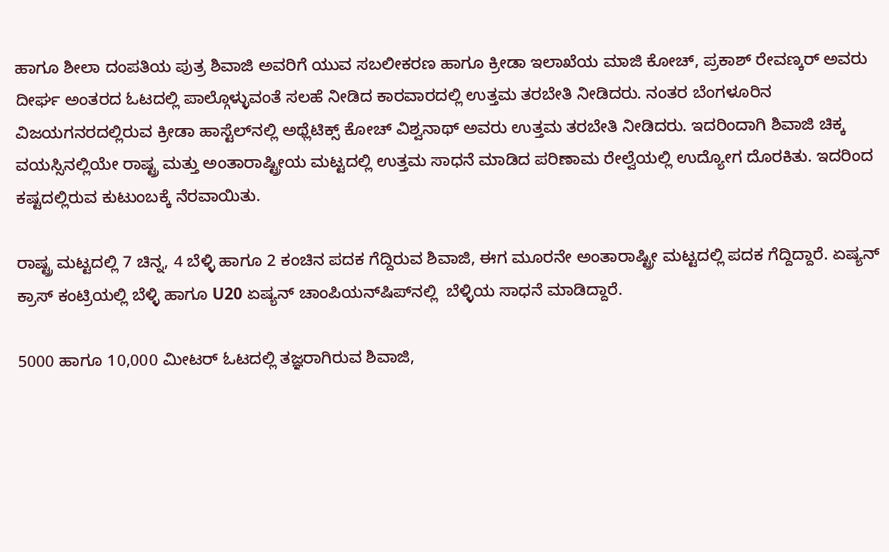ಹಾಗೂ ಶೀಲಾ ದಂಪತಿಯ ಪುತ್ರ ಶಿವಾಜಿ ಅವರಿಗೆ ಯುವ ಸಬಲೀಕರಣ ಹಾಗೂ ಕ್ರೀಡಾ ಇಲಾಖೆಯ ಮಾಜಿ ಕೋಚ್‌, ಪ್ರಕಾಶ್‌ ರೇವಣ್ಕರ್‌ ಅವರು ದೀರ್ಘ ಅಂತರದ ಓಟದಲ್ಲಿ ಪಾಲ್ಗೊಳ್ಳುವಂತೆ ಸಲಹೆ ನೀಡಿದ ಕಾರವಾರದಲ್ಲಿ ಉತ್ತಮ ತರಬೇತಿ ನೀಡಿದರು. ನಂತರ ಬೆಂಗಳೂರಿನ ವಿಜಯಗನರದಲ್ಲಿರುವ ಕ್ರೀಡಾ ಹಾಸ್ಟೆಲ್‌ನಲ್ಲಿ ಅಥ್ಲೆಟಿಕ್ಸ್‌ ಕೋಚ್‌ ವಿಶ್ವನಾಥ್‌ ಅವರು ಉತ್ತಮ ತರಬೇತಿ ನೀಡಿದರು. ಇದರಿಂದಾಗಿ ಶಿವಾಜಿ ಚಿಕ್ಕ ವಯಸ್ಸಿನಲ್ಲಿಯೇ ರಾಷ್ಟ್ರ ಮತ್ತು ಅಂತಾರಾಷ್ಟ್ರೀಯ ಮಟ್ಟದಲ್ಲಿ ಉತ್ತಮ ಸಾಧನೆ ಮಾಡಿದ ಪರಿಣಾಮ ರೇಲ್ವೆಯಲ್ಲಿ ಉದ್ಯೋಗ ದೊರಕಿತು. ಇದರಿಂದ ಕಷ್ಟದಲ್ಲಿರುವ ಕುಟುಂಬಕ್ಕೆ ನೆರವಾಯಿತು.

ರಾಷ್ಟ್ರ ಮಟ್ಟದಲ್ಲಿ 7 ಚಿನ್ನ, 4 ಬೆಳ್ಳಿ ಹಾಗೂ 2 ಕಂಚಿನ ಪದಕ ಗೆದ್ದಿರುವ ಶಿವಾಜಿ, ಈಗ ಮೂರನೇ ಅಂತಾರಾಷ್ಟ್ರೀ ಮಟ್ಟದಲ್ಲಿ ಪದಕ ಗೆದ್ದಿದ್ದಾರೆ. ಏಷ್ಯನ್‌ ಕ್ರಾಸ್‌ ಕಂಟ್ರಿಯಲ್ಲಿ ಬೆಳ್ಳಿ ಹಾಗೂ U20 ಏಷ್ಯನ್‌ ಚಾಂಪಿಯನ್‌ಷಿಪ್‌ನಲ್ಲಿ  ಬೆಳ್ಳಿಯ ಸಾಧನೆ ಮಾಡಿದ್ದಾರೆ.

5000 ಹಾಗೂ 10,000 ಮೀಟರ್‌ ಓಟದಲ್ಲಿ ತಜ್ಞರಾಗಿರುವ ಶಿವಾಜಿ,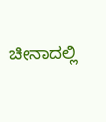ಚೀನಾದಲ್ಲಿ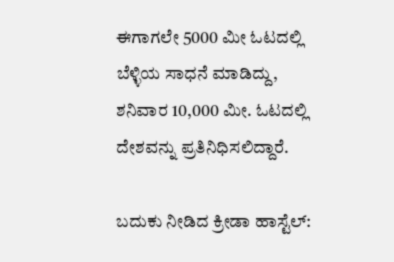ಈಗಾಗಲೇ 5000 ಮೀ ಓಟದಲ್ಲಿ ಬೆಳ್ಳಿಯ ಸಾಧನೆ ಮಾಡಿದ್ದು, ಶನಿವಾರ 10,000 ಮೀ. ಓಟದಲ್ಲಿ ದೇಶವನ್ನು ಪ್ರತಿನಿಧಿಸಲಿದ್ದಾರೆ.

ಬದುಕು ನೀಡಿದ ಕ್ರೀಡಾ ಹಾಸ್ಟೆಲ್‌: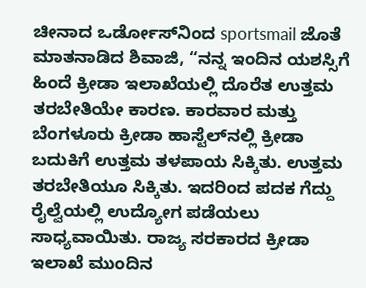ಚೀನಾದ ಒರ್ಡೋಸ್‌ನಿಂದ sportsmail ಜೊತೆ ಮಾತನಾಡಿದ ಶಿವಾಜಿ, “ನನ್ನ ಇಂದಿನ ಯಶಸ್ಸಿಗೆ ಹಿಂದೆ ಕ್ರೀಡಾ ಇಲಾಖೆಯಲ್ಲಿ ದೊರೆತ ಉತ್ತಮ ತರಬೇತಿಯೇ ಕಾರಣ. ಕಾರವಾರ ಮತ್ತು ಬೆಂಗಳೂರು ಕ್ರೀಡಾ ಹಾಸ್ಟೆಲ್‌ನಲ್ಲಿ ಕ್ರೀಡಾ ಬದುಕಿಗೆ ಉತ್ತಮ ತಳಪಾಯ ಸಿಕ್ಕಿತು. ಉತ್ತಮ ತರಬೇತಿಯೂ ಸಿಕ್ಕಿತು. ಇದರಿಂದ ಪದಕ ಗೆದ್ದು ರೈಲ್ವೆಯಲ್ಲಿ ಉದ್ಯೋಗ ಪಡೆಯಲು ಸಾಧ್ಯವಾಯಿತು. ರಾಜ್ಯ ಸರಕಾರದ ಕ್ರೀಡಾ ಇಲಾಖೆ ಮುಂದಿನ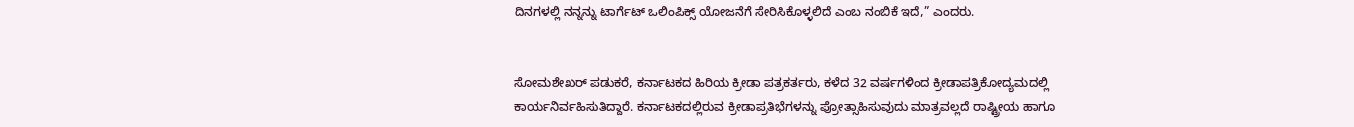ದಿನಗಳಲ್ಲಿ ನನ್ನನ್ನು ಟಾರ್ಗೆಟ್‌ ಒಲಿಂಪಿಕ್ಸ್‌ ಯೋಜನೆಗೆ ಸೇರಿಸಿಕೊಳ್ಳಲಿದೆ ಎಂಬ ನಂಬಿಕೆ ಇದೆ,” ಎಂದರು.


ಸೋಮಶೇಖರ್‌ ಪಡುಕರೆ, ಕರ್ನಾಟಕದ ಹಿರಿಯ ಕ್ರೀಡಾ ಪತ್ರಕರ್ತರು, ಕಳೆದ 32 ವರ್ಷಗಳಿಂದ ಕ್ರೀಡಾಪತ್ರಿಕೋದ್ಯಮದಲ್ಲಿ ಕಾರ್ಯನಿರ್ವಹಿಸುತಿದ್ದಾರೆ. ಕರ್ನಾಟಕದಲ್ಲಿರುವ ಕ್ರೀಡಾಪ್ರತಿಭೆಗಳನ್ನು ಪ್ರೋತ್ಸಾಹಿಸುವುದು ಮಾತ್ರವಲ್ಲದೆ ರಾಷ್ಟ್ರೀಯ ಹಾಗೂ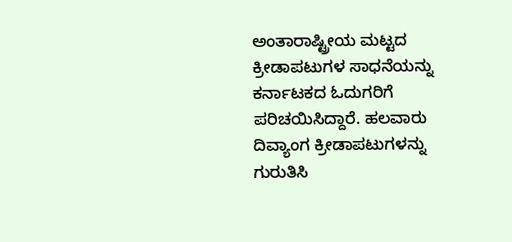ಅಂತಾರಾಷ್ಟ್ರೀಯ ಮಟ್ಟದ ಕ್ರೀಡಾಪಟುಗಳ ಸಾಧನೆಯನ್ನು ಕರ್ನಾಟಕದ ಓದುಗರಿಗೆ ಪರಿಚಯಿಸಿದ್ದಾರೆ. ಹಲವಾರು ದಿವ್ಯಾಂಗ ಕ್ರೀಡಾಪಟುಗಳನ್ನು ಗುರುತಿಸಿ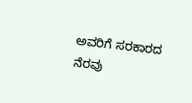ಅವರಿಗೆ ಸರಕಾರದ ನೆರವು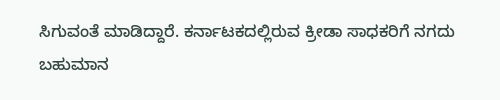ಸಿಗುವಂತೆ ಮಾಡಿದ್ದಾರೆ. ಕರ್ನಾಟಕದಲ್ಲಿರುವ ಕ್ರೀಡಾ ಸಾಧಕರಿಗೆ ನಗದು ಬಹುಮಾನ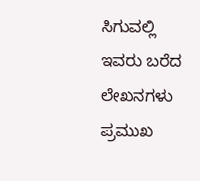ಸಿಗುವಲ್ಲಿ ಇವರು ಬರೆದ ಲೇಖನಗಳು ಪ್ರಮುಖ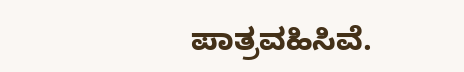ಪಾತ್ರವಹಿಸಿವೆ.